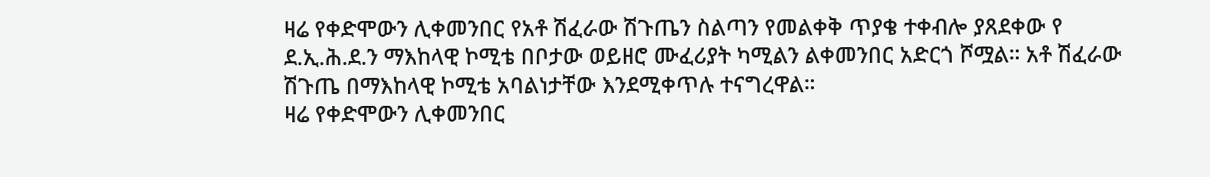ዛሬ የቀድሞውን ሊቀመንበር የአቶ ሽፈራው ሽጉጤን ስልጣን የመልቀቅ ጥያቄ ተቀብሎ ያጸደቀው የ ደ.ኢ.ሕ.ደ.ን ማእከላዊ ኮሚቴ በቦታው ወይዘሮ ሙፈሪያት ካሚልን ልቀመንበር አድርጎ ሾሟል። አቶ ሽፈራው ሽጉጤ በማእከላዊ ኮሚቴ አባልነታቸው እንደሚቀጥሉ ተናግረዋል።
ዛሬ የቀድሞውን ሊቀመንበር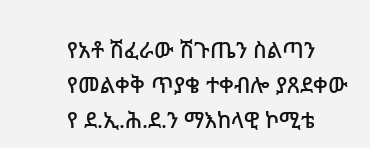የአቶ ሽፈራው ሽጉጤን ስልጣን የመልቀቅ ጥያቄ ተቀብሎ ያጸደቀው የ ደ.ኢ.ሕ.ደ.ን ማእከላዊ ኮሚቴ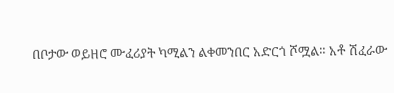በቦታው ወይዘሮ ሙፈሪያት ካሚልን ልቀመንበር አድርጎ ሾሟል። አቶ ሽፈራው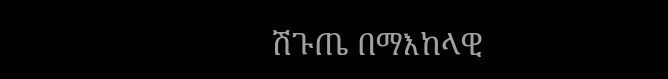ሽጉጤ በማእከላዊ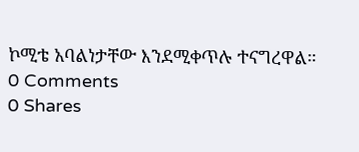ኮሚቴ አባልነታቸው እንደሚቀጥሉ ተናግረዋል።
0 Comments
0 Shares